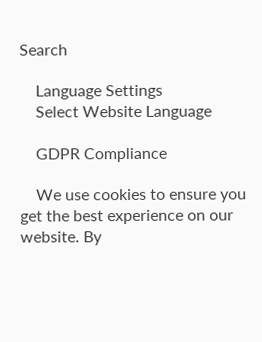Search

    Language Settings
    Select Website Language

    GDPR Compliance

    We use cookies to ensure you get the best experience on our website. By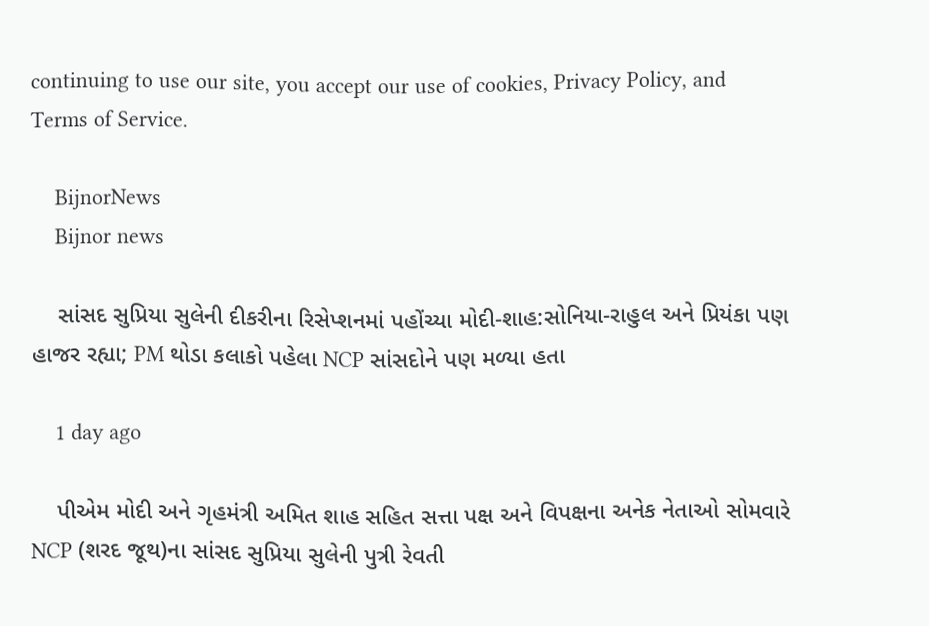continuing to use our site, you accept our use of cookies, Privacy Policy, and Terms of Service.

    BijnorNews
    Bijnor news

    સાંસદ સુપ્રિયા સુલેની દીકરીના રિસેપ્શનમાં પહોંચ્યા મોદી-શાહ:સોનિયા-રાહુલ અને પ્રિયંકા પણ હાજર રહ્યા; PM થોડા કલાકો પહેલા NCP સાંસદોને પણ મળ્યા હતા

    1 day ago

    પીએમ મોદી અને ગૃહમંત્રી અમિત શાહ સહિત સત્તા પક્ષ અને વિપક્ષના અનેક નેતાઓ સોમવારે NCP (શરદ જૂથ)ના સાંસદ સુપ્રિયા સુલેની પુત્રી રેવતી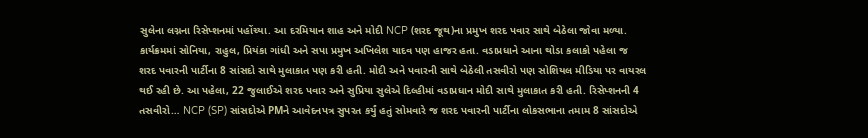સુલેના લગ્નના રિસેપ્શનમાં પહોંચ્યા. આ દરમિયાન શાહ અને મોદી NCP (શરદ જૂથ)ના પ્રમુખ શરદ પવાર સાથે બેઠેલા જોવા મળ્યા. કાર્યક્રમમાં સોનિયા, રાહુલ, પ્રિયંકા ગાંધી અને સપા પ્રમુખ અખિલેશ યાદવ પણ હાજર હતા. વડાપ્રધાને આના થોડા કલાકો પહેલા જ શરદ પવારની પાર્ટીના 8 સાંસદો સાથે મુલાકાત પણ કરી હતી. મોદી અને પવારની સાથે બેઠેલી તસવીરો પણ સોશિયલ મીડિયા પર વાયરલ થઈ રહી છે. આ પહેલા, 22 જુલાઈએ શરદ પવાર અને સુપ્રિયા સુલેએ દિલ્હીમાં વડાપ્રધાન મોદી સાથે મુલાકાત કરી હતી. રિસેપ્શનની 4 તસવીરો… NCP (SP) સાંસદોએ PMને આવેદનપત્ર સુપરત કર્યું હતું સોમવારે જ શરદ પવારની પાર્ટીના લોકસભાના તમામ 8 સાંસદોએ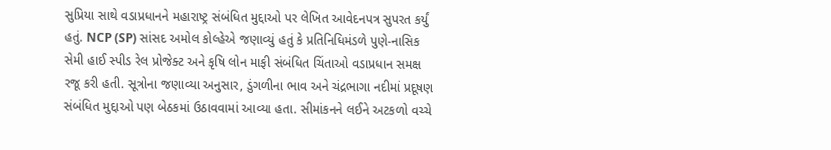સુપ્રિયા સાથે વડાપ્રધાનને મહારાષ્ટ્ર સંબંધિત મુદ્દાઓ પર લેખિત આવેદનપત્ર સુપરત કર્યું હતું. NCP (SP) સાંસદ અમોલ કોલ્હેએ જણાવ્યું હતું કે પ્રતિનિધિમંડળે પુણે-નાસિક સેમી હાઈ સ્પીડ રેલ પ્રોજેક્ટ અને કૃષિ લોન માફી સંબંધિત ચિંતાઓ વડાપ્રધાન સમક્ષ રજૂ કરી હતી. સૂત્રોના જણાવ્યા અનુસાર, ડુંગળીના ભાવ અને ચંદ્રભાગા નદીમાં પ્રદૂષણ સંબંધિત મુદ્દાઓ પણ બેઠકમાં ઉઠાવવામાં આવ્યા હતા. સીમાંકનને લઈને અટકળો વચ્ચે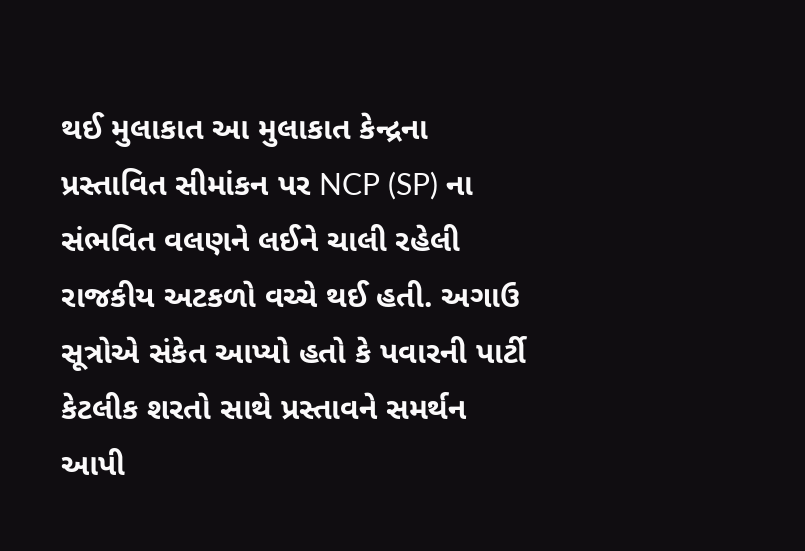થઈ મુલાકાત આ મુલાકાત કેન્દ્રના પ્રસ્તાવિત સીમાંકન પર NCP (SP) ના સંભવિત વલણને લઈને ચાલી રહેલી રાજકીય અટકળો વચ્ચે થઈ હતી. અગાઉ સૂત્રોએ સંકેત આપ્યો હતો કે પવારની પાર્ટી કેટલીક શરતો સાથે પ્રસ્તાવને સમર્થન આપી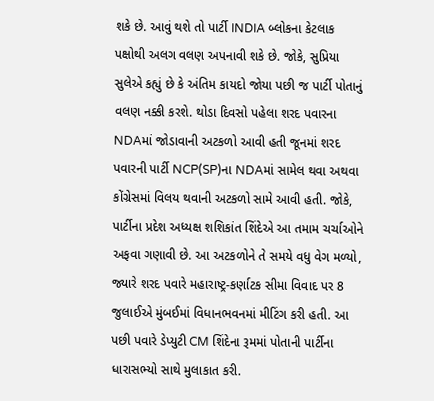શકે છે. આવું થશે તો પાર્ટી INDIA બ્લોકના કેટલાક પક્ષોથી અલગ વલણ અપનાવી શકે છે. જોકે, સુપ્રિયા સુલેએ કહ્યું છે કે અંતિમ કાયદો જોયા પછી જ પાર્ટી પોતાનું વલણ નક્કી કરશે. થોડા દિવસો પહેલા શરદ પવારના NDAમાં જોડાવાની અટકળો આવી હતી જૂનમાં શરદ પવારની પાર્ટી NCP(SP)ના NDAમાં સામેલ થવા અથવા કોંગ્રેસમાં વિલય થવાની અટકળો સામે આવી હતી. જોકે, પાર્ટીના પ્રદેશ અધ્યક્ષ શશિકાંત શિંદેએ આ તમામ ચર્ચાઓને અફવા ગણાવી છે. આ અટકળોને તે સમયે વધુ વેગ મળ્યો, જ્યારે શરદ પવારે મહારાષ્ટ્ર-કર્ણાટક સીમા વિવાદ પર 8 જુલાઈએ મુંબઈમાં વિધાનભવનમાં મીટિંગ કરી હતી. આ પછી પવારે ડેપ્યુટી CM શિંદેના રૂમમાં પોતાની પાર્ટીના ધારાસભ્યો સાથે મુલાકાત કરી.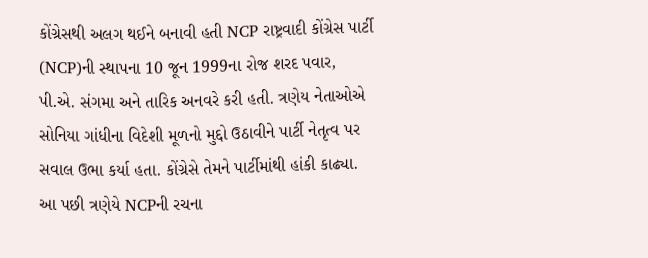કોંગ્રેસથી અલગ થઈને બનાવી હતી NCP રાષ્ટ્રવાદી કોંગ્રેસ પાર્ટી (NCP)ની સ્થાપના 10 જૂન 1999ના રોજ શરદ પવાર, પી.એ. સંગમા અને તારિક અનવરે કરી હતી. ત્રણેય નેતાઓએ સોનિયા ગાંધીના વિદેશી મૂળનો મુદ્દો ઉઠાવીને પાર્ટી નેતૃત્વ પર સવાલ ઉભા કર્યા હતા. કોંગ્રેસે તેમને પાર્ટીમાંથી હાંકી કાઢ્યા. આ પછી ત્રણેયે NCPની રચના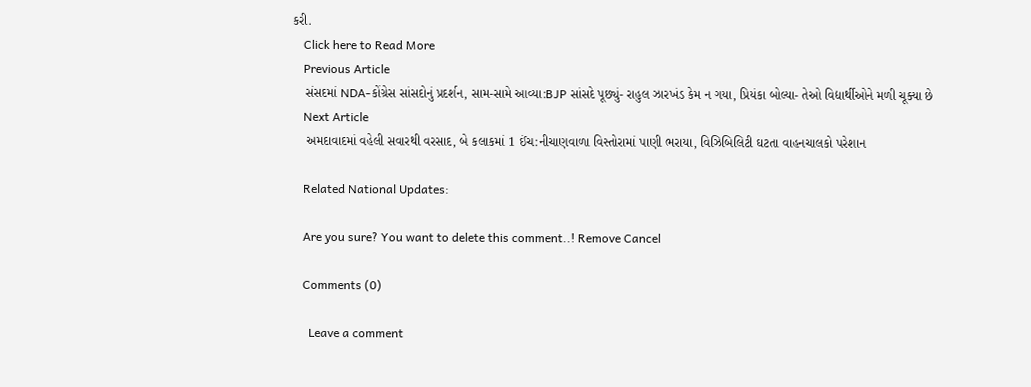કરી.
    Click here to Read More
    Previous Article
    સંસદમાં NDA-કોંગ્રેસ સાંસદોનું પ્રદર્શન, સામ-સામે આવ્યા:BJP સાંસદે પૂછ્યું- રાહુલ ઝારખંડ કેમ ન ગયા, પ્રિયંકા બોલ્યા- તેઓ વિદ્યાર્થીઓને મળી ચૂક્યા છે
    Next Article
    અમદાવાદમાં વહેલી સવારથી વરસાદ, બે કલાકમાં 1 ઈંચ:નીચાણવાળા વિસ્તોરામાં પાણી ભરાયા, વિઝિબિલિટી ઘટતા વાહનચાલકો પરેશાન

    Related National Updates:

    Are you sure? You want to delete this comment..! Remove Cancel

    Comments (0)

      Leave a comment